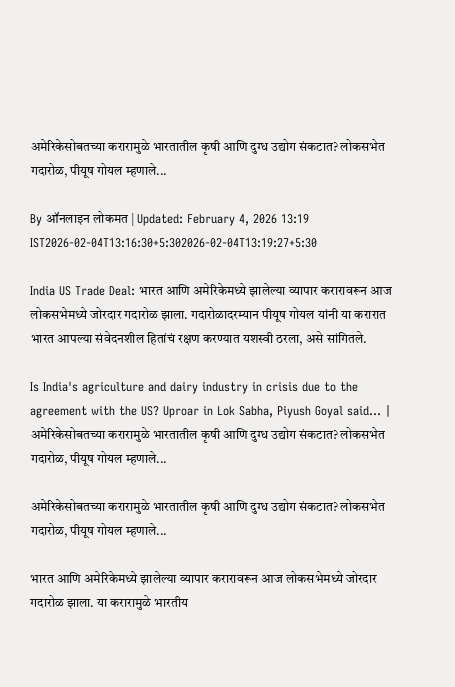अमेरिकेसोबतच्या करारामुळे भारतातील कृषी आणि दुग्ध उद्योग संकटात? लोकसभेत गदारोळ, पीयूष गोयल म्हणाले...

By ऑनलाइन लोकमत | Updated: February 4, 2026 13:19 IST2026-02-04T13:16:30+5:302026-02-04T13:19:27+5:30

India US Trade Deal: भारत आणि अमेरिकेमध्ये झालेल्या व्यापार करारावरून आज लोकसभेमध्ये जोरदार गदारोळ झाला. गदारोळादरम्यान पीयूष गोयल यांनी या करारात भारत आपल्या संवेदनशील हितांचं रक्षण करण्यात यशस्वी ठरला, असे सांगितले.

Is India's agriculture and dairy industry in crisis due to the agreement with the US? Uproar in Lok Sabha, Piyush Goyal said... | अमेरिकेसोबतच्या करारामुळे भारतातील कृषी आणि दुग्ध उद्योग संकटात? लोकसभेत गदारोळ, पीयूष गोयल म्हणाले...

अमेरिकेसोबतच्या करारामुळे भारतातील कृषी आणि दुग्ध उद्योग संकटात? लोकसभेत गदारोळ, पीयूष गोयल म्हणाले...

भारत आणि अमेरिकेमध्ये झालेल्या व्यापार करारावरून आज लोकसभेमध्ये जोरदार गदारोळ झाला. या करारामुळे भारतीय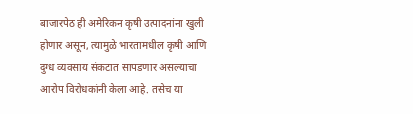बाजारपेठ ही अमेरिकन कृषी उत्पादनांना खुली होणार असून, त्यामुळे भारतामधील कृषी आणि दुग्ध व्यवसाय संकटात सापडणार असल्याचा आरोप विरोधकांनी केला आहे. तसेच या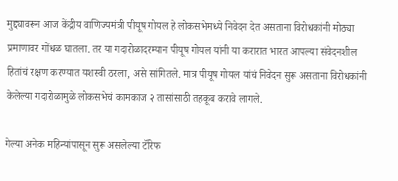मुद्द्यावरून आज केंद्रीय वाणिज्यमंत्री पीयूष गोयल हे लोकसभेमध्ये निवेदन देत असताना विरोधकांनी मोठ्या प्रमाणावर गोंधळ घातला. तर या गदारोळादरम्यान पीयूष गोयल यांनी या करारात भारत आपल्या संवेदनशील हितांचं रक्षण करण्यात यशस्वी ठरला, असे सांगितले. मात्र पीयूष गोयल यांचं निवेदन सुरू असताना विरोधकांनी केलेल्या गदारोळामुळे लोकसभेचं कामकाज २ तासांसाठी तहकूब करावे लागले.

गेल्या अनेक महिन्यांपासून सुरू असलेल्या टॅरिफ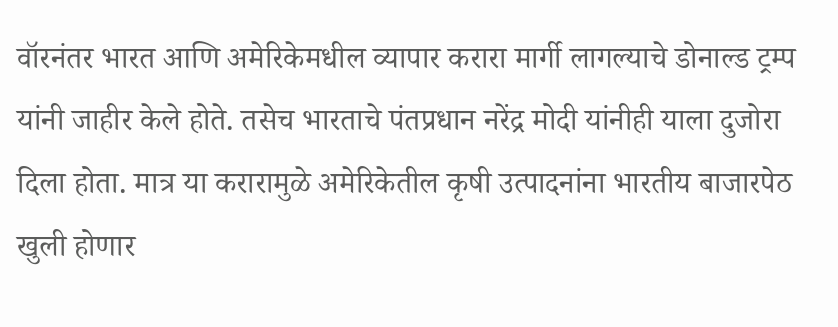वॉरनंतर भारत आणि अमेरिकेमधील व्यापार करारा मार्गी लागल्याचे डोनाल्ड ट्रम्प यांनी जाहीर केले होते. तसेच भारताचे पंतप्रधान नरेंद्र मोदी यांनीही याला दुजोरा दिला होता. मात्र या करारामुळे अमेरिकेतील कृषी उत्पादनांना भारतीय बाजारपेठ खुली होणार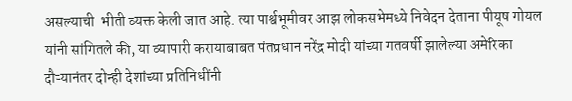असल्याची  भीती व्यक्त केली जात आहे. त्या पार्श्वभूमीवर आझ लोकसभेमध्ये निवेदन देताना पीयूष गोयल यांनी सांगितले की, या व्यापारी करायाबाबत पंतप्रधान नरेंद्र मोदी यांच्या गतवर्षी झालेल्या अमेरिका दौऱ्यानंतर दोन्ही देशांच्या प्रतिनिधींनी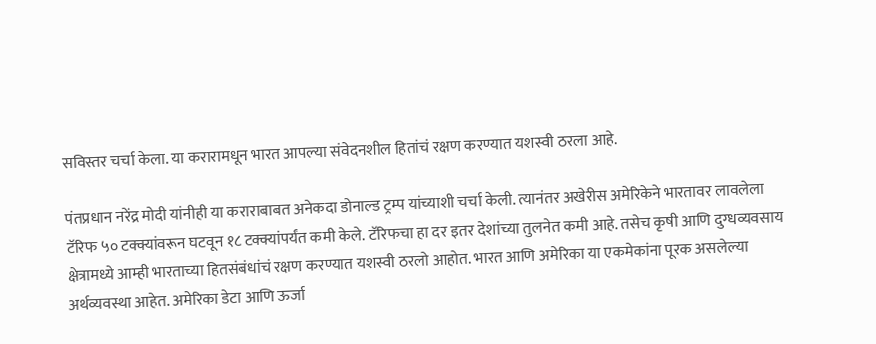सविस्तर चर्चा केला. या करारामधून भारत आपल्या संवेदनशील हितांचं रक्षण करण्यात यशस्वी ठरला आहे.

पंतप्रधान नरेंद्र मोदी यांनीही या कराराबाबत अनेकदा डोनाल्ड ट्रम्प यांच्याशी चर्चा केली. त्यानंतर अखेरीस अमेरिकेने भारतावर लावलेला टॅरिफ ५० टक्क्यांवरून घटवून १८ टक्क्यांपर्यंत कमी केले. टॅरिफचा हा दर इतर देशांच्या तुलनेत कमी आहे. तसेच कृषी आणि दुग्धव्यवसाय क्षेत्रामध्ये आम्ही भारताच्या हितसंबंधांचं रक्षण करण्यात यशस्वी ठरलो आहोत. भारत आणि अमेरिका या एकमेकांना पूरक असलेल्या अर्थव्यवस्था आहेत. अमेरिका डेटा आणि ऊर्जा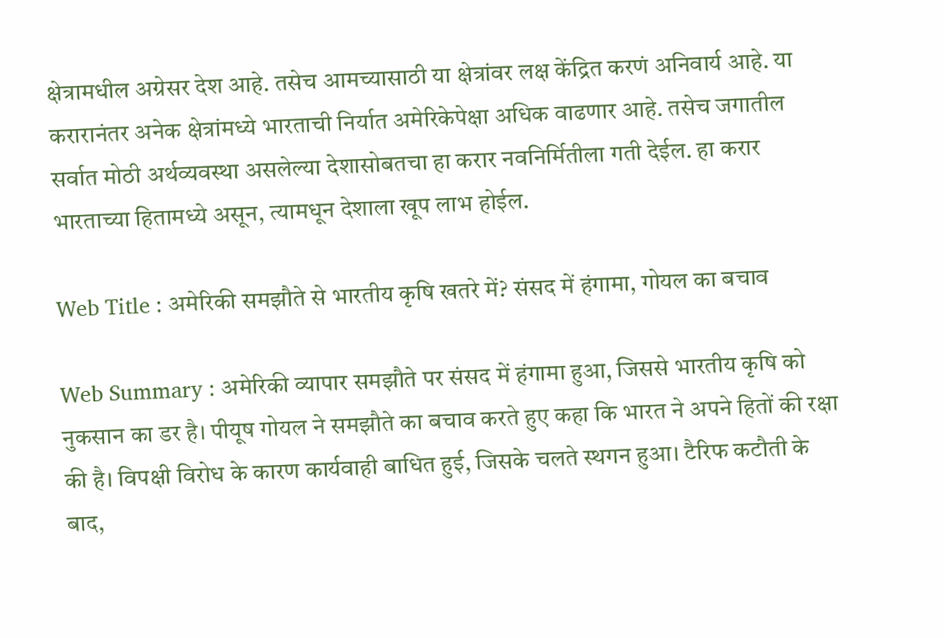क्षेत्रामधील अग्रेसर देश आहे. तसेच आमच्यासाठी या क्षेत्रांवर लक्ष केंद्रित करणं अनिवार्य आहे. या करारानंतर अनेक क्षेत्रांमध्ये भारताची निर्यात अमेरिकेपेक्षा अधिक वाढणार आहे. तसेच जगातील सर्वात मोठी अर्थव्यवस्था असलेल्या देशासोबतचा हा करार नवनिर्मितीला गती देईल. हा करार भारताच्या हितामध्ये असून, त्यामधून देशाला खूप लाभ होईल.

Web Title : अमेरिकी समझौते से भारतीय कृषि खतरे में? संसद में हंगामा, गोयल का बचाव

Web Summary : अमेरिकी व्यापार समझौते पर संसद में हंगामा हुआ, जिससे भारतीय कृषि को नुकसान का डर है। पीयूष गोयल ने समझौते का बचाव करते हुए कहा कि भारत ने अपने हितों की रक्षा की है। विपक्षी विरोध के कारण कार्यवाही बाधित हुई, जिसके चलते स्थगन हुआ। टैरिफ कटौती के बाद,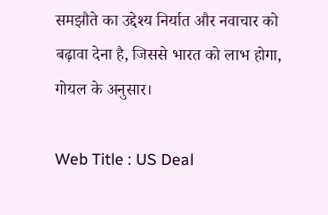समझौते का उद्देश्य निर्यात और नवाचार को बढ़ावा देना है, जिससे भारत को लाभ होगा, गोयल के अनुसार।

Web Title : US Deal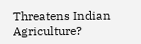Threatens Indian Agriculture?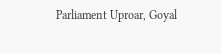Parliament Uproar, Goyal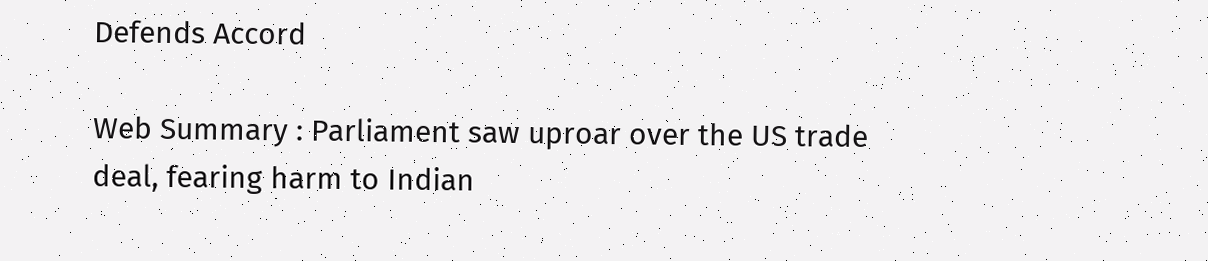Defends Accord

Web Summary : Parliament saw uproar over the US trade deal, fearing harm to Indian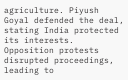agriculture. Piyush Goyal defended the deal, stating India protected its interests. Opposition protests disrupted proceedings, leading to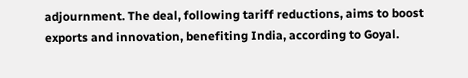adjournment. The deal, following tariff reductions, aims to boost exports and innovation, benefiting India, according to Goyal.